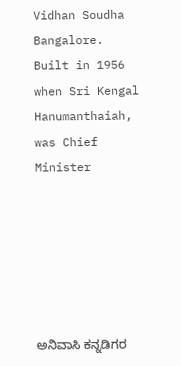Vidhan Soudha Bangalore.  Built in 1956 when Sri Kengal Hanumanthaiah, was Chief Minister






ಅನಿವಾಸಿ ಕನ್ನಡಿಗರ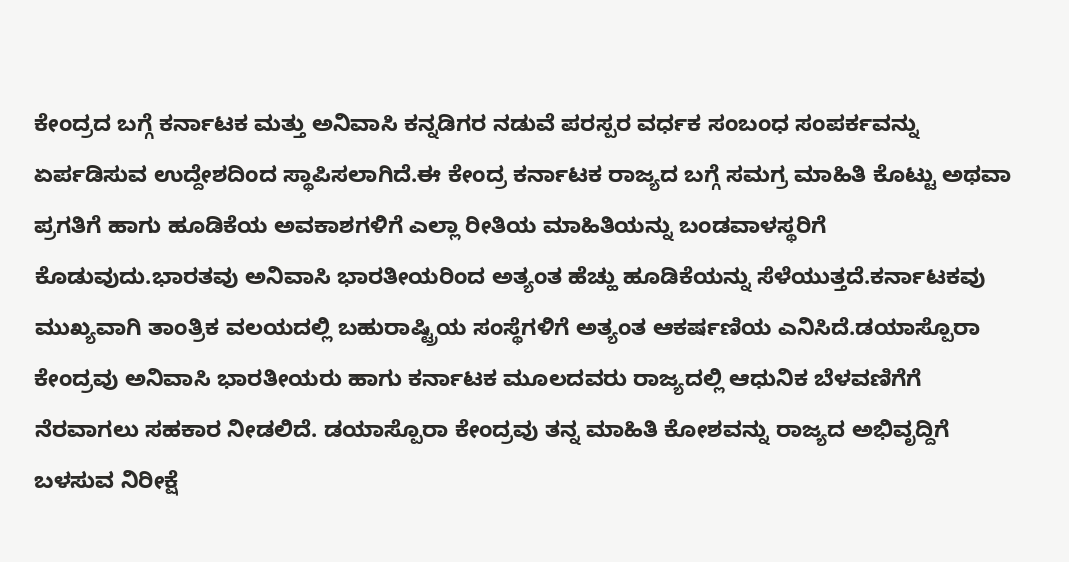ಕೇಂದ್ರದ ಬಗ್ಗೆ ಕರ್ನಾಟಕ ಮತ್ತು ಅನಿವಾಸಿ ಕನ್ನಡಿಗರ ನಡುವೆ ಪರಸ್ಪರ ವರ್ಧಕ ಸಂಬಂಧ ಸಂಪರ್ಕವನ್ನು ಏರ್ಪಡಿಸುವ ಉದ್ದೇಶದಿಂದ ಸ್ಥಾಪಿಸಲಾಗಿದೆ.ಈ ಕೇಂದ್ರ ಕರ್ನಾಟಕ ರಾಜ್ಯದ ಬಗ್ಗೆ ಸಮಗ್ರ ಮಾಹಿತಿ ಕೊಟ್ಟು ಅಥವಾ ಪ್ರಗತಿಗೆ ಹಾಗು ಹೂಡಿಕೆಯ ಅವಕಾಶಗಳಿಗೆ ಎಲ್ಲಾ ರೀತಿಯ ಮಾಹಿತಿಯನ್ನು ಬಂಡವಾಳಸ್ಥರಿಗೆ ಕೊಡುವುದು.ಭಾರತವು ಅನಿವಾಸಿ ಭಾರತೀಯರಿಂದ ಅತ್ಯಂತ ಹೆಚ್ಹು ಹೂಡಿಕೆಯನ್ನು ಸೆಳೆಯುತ್ತದೆ.ಕರ್ನಾಟಕವು ಮುಖ್ಯವಾಗಿ ತಾಂತ್ರಿಕ ವಲಯದಲ್ಲಿ ಬಹುರಾಷ್ಟ್ರಿಯ ಸಂಸ್ಥೆಗಳಿಗೆ ಅತ್ಯಂತ ಆಕರ್ಷಣಿಯ ಎನಿಸಿದೆ.ಡಯಾಸ್ಪೊರಾ ಕೇಂದ್ರವು ಅನಿವಾಸಿ ಭಾರತೀಯರು ಹಾಗು ಕರ್ನಾಟಕ ಮೂಲದವರು ರಾಜ್ಯದಲ್ಲಿ ಆಧುನಿಕ ಬೆಳವಣಿಗೆಗೆ ನೆರವಾಗಲು ಸಹಕಾರ ನೀಡಲಿದೆ. ಡಯಾಸ್ಪೊರಾ ಕೇಂದ್ರವು ತನ್ನ ಮಾಹಿತಿ ಕೋಶವನ್ನು ರಾಜ್ಯದ ಅಭಿವೃದ್ದಿಗೆ ಬಳಸುವ ನಿರೀಕ್ಷೆ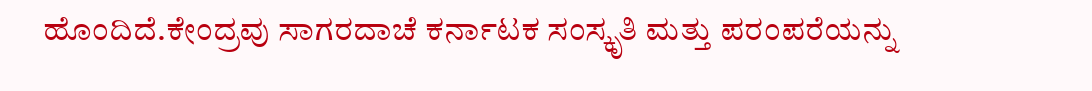ಹೊಂದಿದೆ.ಕೇಂದ್ರವು ಸಾಗರದಾಚೆ ಕರ್ನಾಟಕ ಸಂಸ್ಕೃತಿ ಮತ್ತು ಪರಂಪರೆಯನ್ನು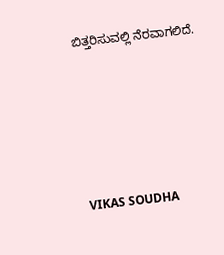ಬಿತ್ತರಿಸುವಲ್ಲಿ ನೆರವಾಗಲಿದೆ.







VIKAS SOUDHA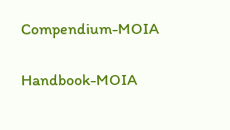Compendium-MOIA

Handbook-MOIA